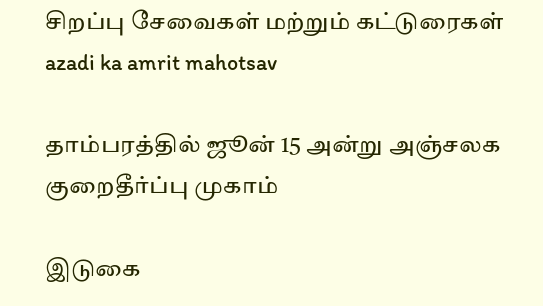சிறப்பு சேவைகள் மற்றும் கட்டுரைகள்
azadi ka amrit mahotsav

தாம்பரத்தில் ஜூன் 15 அன்று அஞ்சலக குறைதீர்ப்பு முகாம்

இடுகை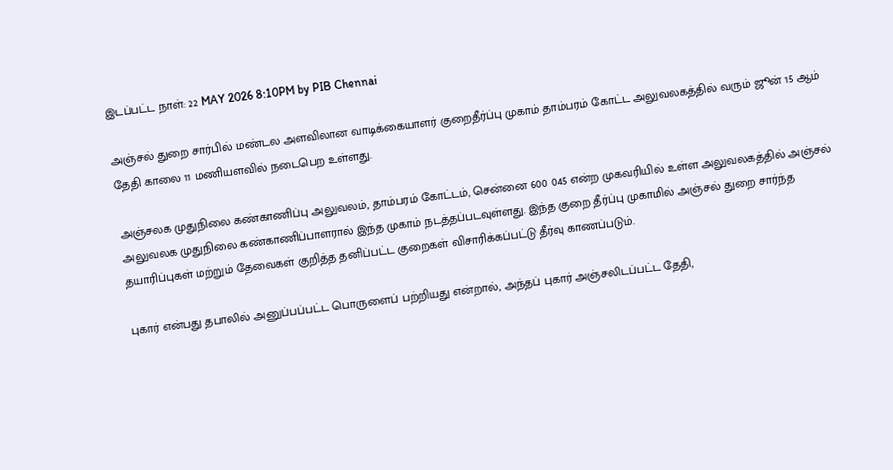இடப்பட்ட நாள்: 22 MAY 2026 8:10PM by PIB Chennai

அஞ்சல் துறை சார்பில் மண்டல அளவிலான வாடிக்கையாளர் குறைதீர்ப்பு முகாம் தாம்பரம் கோட்ட அலுவலகத்தில் வரும் ஜூன் 15 ஆம் தேதி காலை 11 மணியளவில் நடைபெற உள்ளது.

அஞ்சலக முதுநிலை கண்காணிப்பு அலுவலம், தாம்பரம் கோட்டம், சென்னை 600 045 என்ற முகவரியில் உள்ள அலுவலகத்தில் அஞ்சல் அலுவலக முதுநிலை கண்காணிப்பாளரால் இந்த முகாம் நடத்தப்படவுள்ளது. இந்த குறை தீர்ப்பு முகாமில் அஞ்சல் துறை சார்ந்த தயாரிப்புகள் மற்றும் தேவைகள் குறித்த தனிப்பட்ட குறைகள் விசாரிக்கப்பட்டு தீர்வு காணப்படும்.

புகார் என்பது தபாலில் அனுப்பப்பட்ட பொருளைப் பற்றியது என்றால், அந்தப் புகார் அஞ்சலிடப்பட்ட தேதி,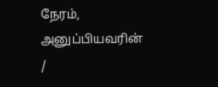நேரம், அனுப்பியவரின் /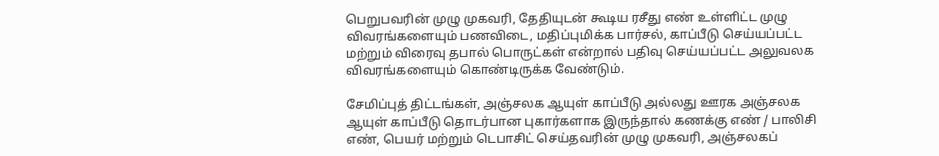பெறுபவரின் முழு முகவரி, தேதியுடன் கூடிய ரசீது எண் உள்ளிட்ட முழு விவரங்களையும் பணவிடை, மதிப்புமிக்க பார்சல், காப்பீடு செய்யப்பட்ட மற்றும் விரைவு தபால் பொருட்கள் என்றால் பதிவு செய்யப்பட்ட அலுவலக விவரங்களையும் கொண்டிருக்க வேண்டும்.

சேமிப்புத் திட்டங்கள், அஞ்சலக ஆயுள் காப்பீடு அல்லது ஊரக அஞ்சலக ஆயுள் காப்பீடு தொடர்பான புகார்களாக இருந்தால் கணக்கு எண் / பாலிசி எண், பெயர் மற்றும் டெபாசிட் செய்தவரின் முழு முகவரி, அஞ்சலகப்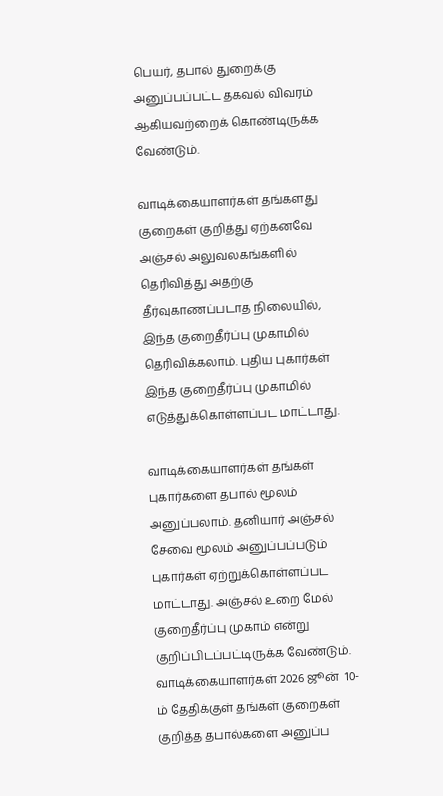பெயர், தபால் துறைக்கு அனுப்பப்பட்ட தகவல் விவரம் ஆகியவற்றைக் கொண்டிருக்க வேண்டும்.

வாடிக்கையாளர்கள் தங்களது குறைகள் குறித்து ஏற்கனவே அஞ்சல் அலுவலகங்களில் தெரிவித்து அதற்கு தீர்வுகாணப்படாத நிலையில், இந்த குறைதீர்ப்பு முகாமில் தெரிவிக்கலாம். புதிய புகார்கள் இந்த குறைதீர்ப்பு முகாமில் எடுத்துக்கொள்ளப்பட மாட்டாது.

வாடிக்கையாளர்கள் தங்கள் புகார்களை தபால் மூலம் அனுப்பலாம். தனியார் அஞ்சல் சேவை மூலம் அனுப்பப்படும் புகார்கள் ஏற்றுக்கொள்ளப்பட மாட்டாது. அஞ்சல் உறை மேல் குறைதீர்ப்பு முகாம் என்று குறிப்பிடப்பட்டிருக்க வேண்டும். வாடிக்கையாளர்கள் 2026 ஜூன்  10-ம் தேதிக்குள் தங்கள் குறைகள் குறித்த தபால்களை அனுப்ப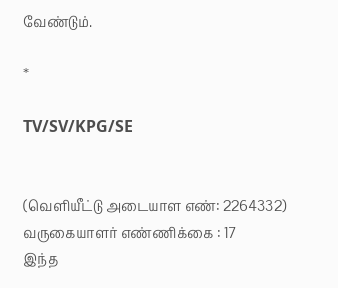வேண்டும்.

*

TV/SV/KPG/SE


(வெளியீட்டு அடையாள எண்: 2264332) வருகையாளர் எண்ணிக்கை : 17
இந்த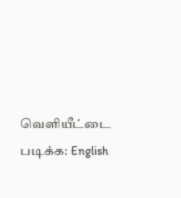வெளியீட்டை படிக்க: English